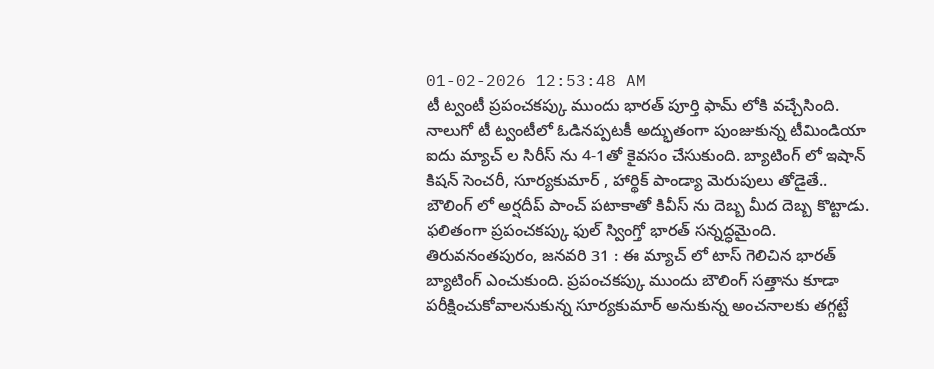01-02-2026 12:53:48 AM
టీ ట్వంటీ ప్రపంచకప్కు ముందు భారత్ పూర్తి ఫామ్ లోకి వచ్చేసింది. నాలుగో టీ ట్వంటీలో ఓడినప్పటకీ అద్భుతంగా పుంజుకున్న టీమిండియా ఐదు మ్యాచ్ ల సిరీస్ ను 4-1తో కైవసం చేసుకుంది. బ్యాటింగ్ లో ఇషాన్ కిషన్ సెంచరీ, సూర్యకుమార్ , హార్థిక్ పాండ్యా మెరుపులు తోడైతే.. బౌలింగ్ లో అర్షదీప్ పాంచ్ పటాకాతో కివీస్ ను దెబ్బ మీద దెబ్బ కొట్టాడు. ఫలితంగా ప్రపంచకప్కు ఫుల్ స్వింగ్తో భారత్ సన్నద్ధమైంది.
తిరువనంతపురం, జనవరి 31 : ఈ మ్యాచ్ లో టాస్ గెలిచిన భారత్ బ్యాటింగ్ ఎంచుకుంది. ప్రపంచకప్కు ముందు బౌలింగ్ సత్తాను కూడా పరీక్షించుకోవాలనుకున్న సూర్యకుమార్ అనుకున్న అంచనాలకు తగ్గట్టే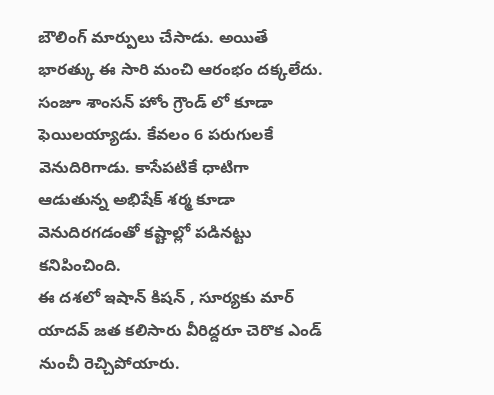బౌలింగ్ మార్పులు చేసాడు. అయితే భారత్కు ఈ సారి మంచి ఆరంభం దక్కలేదు. సంజూ శాంసన్ హోం గ్రౌండ్ లో కూడా ఫెయిలయ్యాడు. కేవలం 6 పరుగులకే వెనుదిరిగాడు. కాసేపటికే ధాటిగా ఆడుతున్న అభిషేక్ శర్మ కూడా వెనుదిరగడంతో కష్టాల్లో పడినట్టు కనిపించింది.
ఈ దశలో ఇషాన్ కిషన్ , సూర్యకు మార్ యాదవ్ జత కలిసారు వీరిద్దరూ చెరొక ఎండ్ నుంచీ రెచ్చిపోయారు.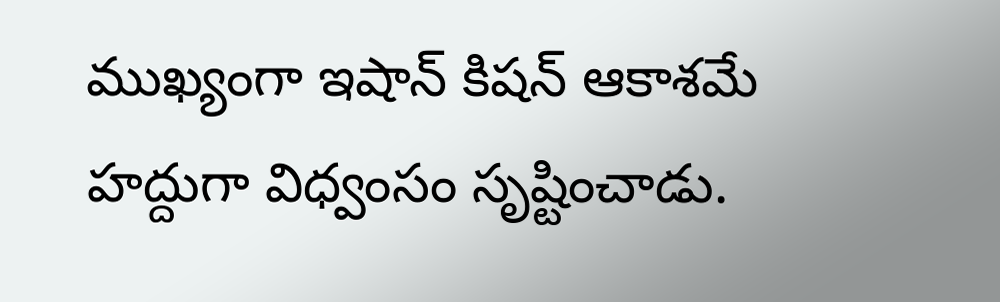ముఖ్యంగా ఇషాన్ కిషన్ ఆకాశమే హద్దుగా విధ్వంసం సృష్టించాడు.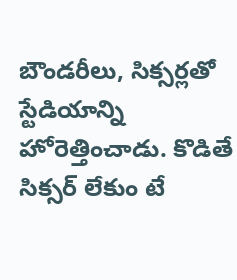బౌండరీలు, సిక్సర్లతో స్టేడియాన్ని హోరెత్తించాడు. కొడితే సిక్సర్ లేకుం టే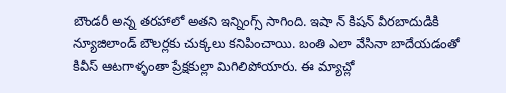బౌండరీ అన్న తరహాలో అతని ఇన్నింగ్స్ సాగింది. ఇషా న్ కిషన్ వీరబాదుడికి న్యూజిలాండ్ బౌలర్లకు చుక్కలు కనిపించాయి. బంతి ఎలా వేసినా బాదేయడంతో కివీస్ ఆటగాళ్ళంతా ప్రేక్షకుల్లా మిగిలిపోయారు. ఈ మ్యాచ్లో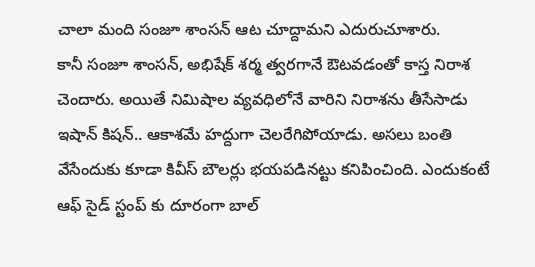చాలా మంది సంజూ శాంసన్ ఆట చూద్దామని ఎదురుచూశారు.
కానీ సంజూ శాంసన్, అభిషేక్ శర్మ త్వరగానే ఔటవడంతో కాస్త నిరాశ చెందారు. అయితే నిమిషాల వ్యవధిలోనే వారిని నిరాశను తీసేసాడు ఇషాన్ కిషన్.. ఆకాశమే హద్దుగా చెలరేగిపోయాడు. అసలు బంతి వేసేందుకు కూడా కివీస్ బౌలర్లు భయపడినట్టు కనిపించింది. ఎందుకంటే ఆఫ్ సైడ్ స్టంప్ కు దూరంగా బాల్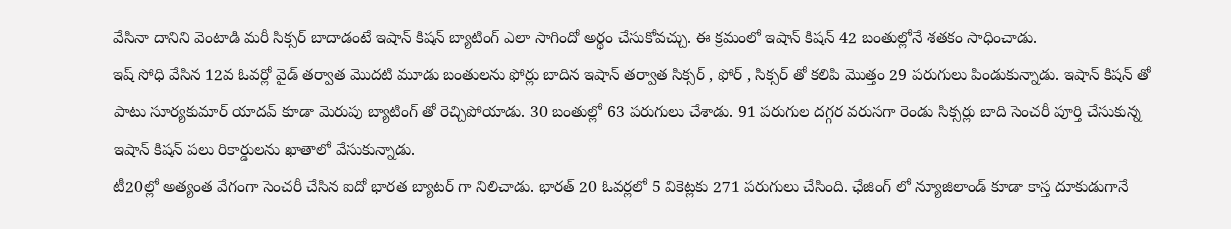వేసినా దానిని వెంటాడి మరీ సిక్సర్ బాదాడంటే ఇషాన్ కిషన్ బ్యాటింగ్ ఎలా సాగిందో అర్థం చేసుకోవచ్చు. ఈ క్రమంలో ఇషాన్ కిషన్ 42 బంతుల్లోనే శతకం సాధించాడు.
ఇష్ సోధి వేసిన 12వ ఓవర్లో వైడ్ తర్వాత మొదటి మూడు బంతులను ఫోర్లు బాదిన ఇషాన్ తర్వాత సిక్సర్ , ఫోర్ , సిక్సర్ తో కలిపి మొత్తం 29 పరుగులు పిండుకున్నాడు. ఇషాన్ కిషన్ తో పాటు సూర్యకుమార్ యాదవ్ కూడా మెరుపు బ్యాటింగ్ తో రెచ్చిపోయాడు. 30 బంతుల్లో 63 పరుగులు చేశాడు. 91 పరుగుల దగ్గర వరుసగా రెండు సిక్సర్లు బాది సెంచరీ పూర్తి చేసుకున్న ఇషాన్ కిషన్ పలు రికార్డులను ఖాతాలో వేసుకున్నాడు.
టీ20ల్లో అత్యంత వేగంగా సెంచరీ చేసిన ఐదో భారత బ్యాటర్ గా నిలిచాడు. భారత్ 20 ఓవర్లలో 5 వికెట్లకు 271 పరుగులు చేసింది. ఛేజింగ్ లో న్యూజిలాండ్ కూడా కాస్త దూకుడుగానే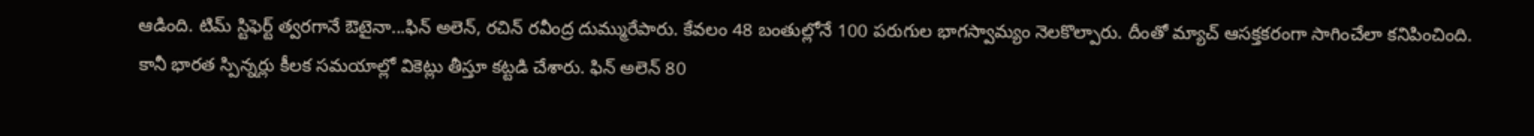ఆడింది. టిమ్ స్టిఫెర్ట్ త్వరగానే ఔటైనా...ఫిన్ అలెన్, రచిన్ రవీంద్ర దుమ్మురేపారు. కేవలం 48 బంతుల్లోనే 100 పరుగుల భాగస్వామ్యం నెలకొల్పారు. దీంతో మ్యాచ్ ఆసక్తకరంగా సాగించేలా కనిపించింది.
కానీ భారత స్పిన్నర్లు కీలక సమయాల్లో వికెట్లు తీస్తూ కట్టడి చేశారు. ఫిన్ అలెన్ 80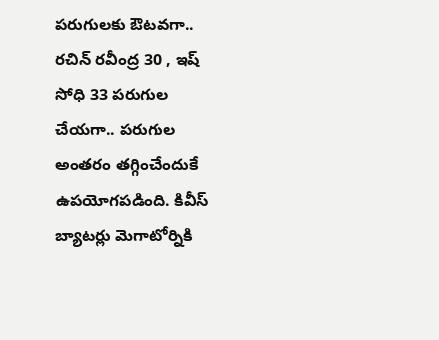పరుగులకు ఔటవగా.. రచిన్ రవీంద్ర 30 , ఇష్ సోధి 33 పరుగుల చేయగా.. పరుగుల అంతరం తగ్గించేందుకే ఉపయోగపడింది. కివీస్ బ్యాటర్లు మెగాటోర్నికి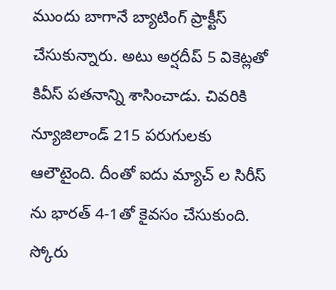ముందు బాగానే బ్యాటింగ్ ప్రాక్టీస్ చేసుకున్నారు. అటు అర్షదీప్ 5 వికెట్లతో కివీస్ పతనాన్ని శాసించాడు. చివరికి న్యూజిలాండ్ 215 పరుగులకు ఆలౌటైంది. దీంతో ఐదు మ్యాచ్ ల సిరీస్ ను భారత్ 4-1తో కైవసం చేసుకుంది.
స్కోరు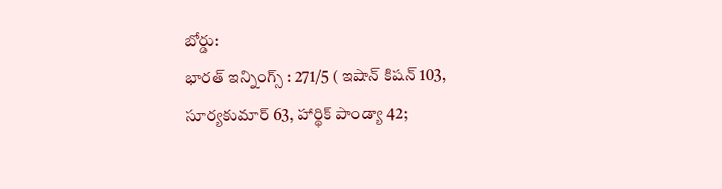బోర్డు:
భారత్ ఇన్నింగ్స్ : 271/5 ( ఇషాన్ కిషన్ 103, సూర్యకుమార్ 63, హార్థిక్ పాండ్యా 42;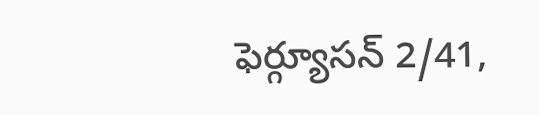ఫెర్గ్యూసన్ 2/41,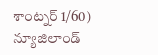శాంట్నర్ 1/60)
న్యూజిలాండ్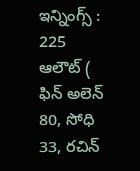ఇన్నింగ్స్ : 225 ఆలౌట్ ( ఫిన్ అలెన్ 80, సోధి 33, రచిన్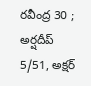రవీంద్ర 30 ; అర్షదీప్ 5/51, అక్షర్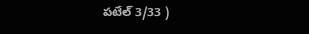పటేల్ 3/33 )